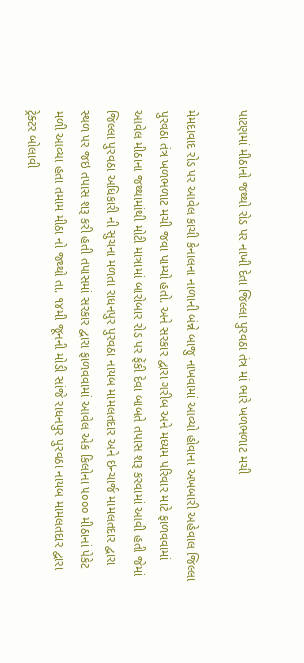પાટણમાં મીઠાનો જથ્થો રોડ પર નાખી દેતા જિલ્લા પુરવઠા તંત્ર માં ભારે ખળભળાટ મચી

મેમદાવાદ રોડ પર આવેલ કાચી કેનાલના નાળાની બંન્ને બાજુ નાખવામાં આવ્યો હોવાના અખબારી અહેવાલ જિલ્લા પુરવઠા તંત્ર ખળભળાટ મચી જવા પામ્યો હતો. અને સરકાર દ્વારા ગરીબ અને મધ્યમ પરિવાર માટે ફાળવવામાં આવેલ મીઠાના જથ્થામાંથી મોટી માત્રામાં બારોબાર રોડ પર ફેંકી દેવા બાબતે તપાસ શરૂ કરવામાં આવી હતી જેમાં જિલ્લા પુરવઠા અધિકારી ની સુચના મળતા રાધનપુર પુરવઠા નાયબ મામલતદાર અને ઇન્ચાર્જ મામલતદાર દ્વારા સ્થળ પર જઇ તપાસ શરૂ કરી હતી તપાસમાં સરકાર દ્વારા ફાળવવામાં આવેલ એક કિલોના ૫૦૦૦ મીઠાનાં પેકેટ મળી આવ્યા હતા તમામ મીઠા નો જથ્થો તા. ૧૪મી જૂનની મોડી સાંજે રાધનપુર પુરવઠા નાયબ મામલતદાર દ્વારા ટ્રેક્ટર બોલાવી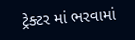ટ્રેક્ટર માં ભરવામાં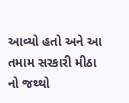આવ્યો હતો અને આ તમામ સરકારી મીઠા નો જથ્થો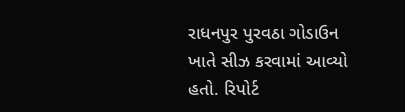રાધનપુર પુરવઠા ગોડાઉન ખાતે સીઝ કરવામાં આવ્યો હતો. રિપોર્ટ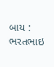બાય : ભરતભાઇ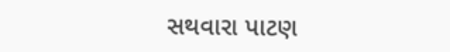સથવારા પાટણ